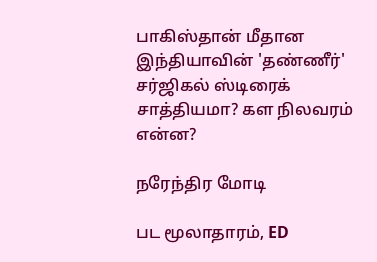பாகிஸ்தான் மீதான இந்தியாவின் 'தண்ணீர்' சர்ஜிகல் ஸ்டிரைக் சாத்தியமா? கள நிலவரம் என்ன?

நரேந்திர மோடி

பட மூலாதாரம், ED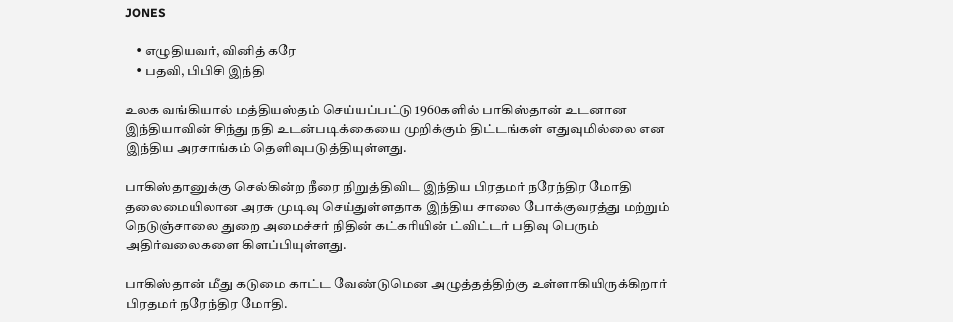JONES

    • எழுதியவர், வினித் கரே
    • பதவி, பிபிசி இந்தி

உலக வங்கியால் மத்தியஸ்தம் செய்யப்பட்டு 1960களில் பாகிஸ்தான் உடனான இந்தியாவின் சிந்து நதி உடன்படிக்கையை முறிக்கும் திட்டங்கள் எதுவுமில்லை என இந்திய அரசாங்கம் தெளிவுபடுத்தியுள்ளது.

பாகிஸ்தானுக்கு செல்கின்ற நீரை நிறுத்திவிட இந்திய பிரதமர் நரேந்திர மோதி தலைமையிலான அரசு முடிவு செய்துள்ளதாக இந்திய சாலை போக்குவரத்து மற்றும் நெடுஞ்சாலை துறை அமைச்சர் நிதின் கட்கரியின் ட்விட்டர் பதிவு பெரும் அதிர்வலைகளை கிளப்பியுள்ளது.

பாகிஸ்தான் மீது கடுமை காட்ட வேண்டுமென அழுத்தத்திற்கு உள்ளாகியிருக்கிறார் பிரதமர் நரேந்திர மோதி.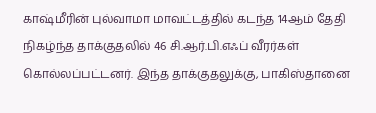காஷ்மீரின் புல்வாமா மாவட்டத்தில் கடந்த 14ஆம் தேதி நிகழ்ந்த தாக்குதலில் 46 சி.ஆர்.பி.எஃப் வீரர்கள் கொல்லப்பட்டனர். இந்த தாக்குதலுக்கு, பாகிஸ்தானை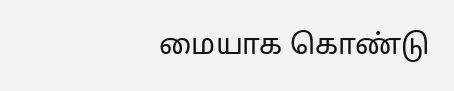மையாக கொண்டு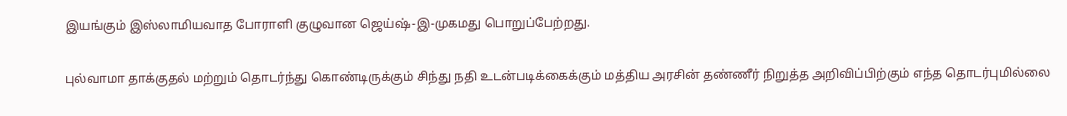இயங்கும் இஸ்லாமியவாத போராளி குழுவான ஜெய்ஷ்-இ-முகமது பொறுப்பேற்றது.

புல்வாமா தாக்குதல் மற்றும் தொடர்ந்து கொண்டிருக்கும் சிந்து நதி உடன்படிக்கைக்கும் மத்திய அரசின் தண்ணீர் நிறுத்த அறிவிப்பிற்கும் எந்த தொடர்புமில்லை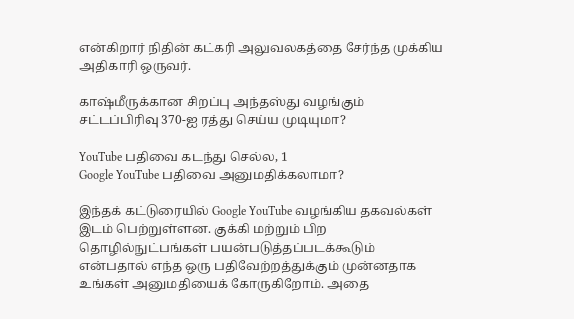என்கிறார் நிதின் கட்கரி அலுவலகத்தை சேர்ந்த முக்கிய அதிகாரி ஒருவர்.

காஷ்மீருக்கான சிறப்பு அந்தஸ்து வழங்கும் சட்டப்பிரிவு 370-ஐ ரத்து செய்ய முடியுமா?

YouTube பதிவை கடந்து செல்ல, 1
Google YouTube பதிவை அனுமதிக்கலாமா?

இந்தக் கட்டுரையில் Google YouTube வழங்கிய தகவல்கள் இடம் பெற்றுள்ளன. குக்கி மற்றும் பிற தொழில்நுட்பங்கள் பயன்படுத்தப்படக்கூடும் என்பதால் எந்த ஒரு பதிவேற்றத்துக்கும் முன்னதாக உங்கள் அனுமதியைக் கோருகிறோம். அதை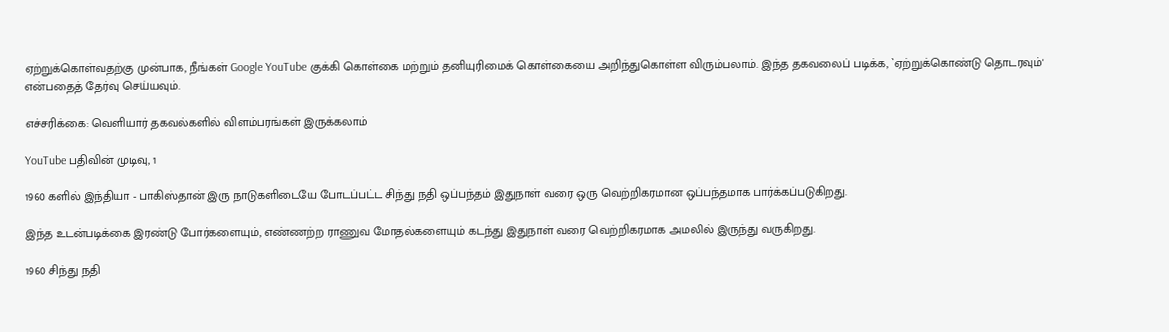ஏற்றுக்கொள்வதற்கு முன்பாக, நீங்கள் Google YouTube குக்கி கொள்கை மற்றும் தனியுரிமைக் கொள்கையை அறிந்துகொள்ள விரும்பலாம். இந்த தகவலைப் படிக்க, `ஏற்றுக்கொண்டு தொடரவும்' என்பதைத் தேர்வு செய்யவும்.

எச்சரிக்கை: வெளியார் தகவல்களில் விளம்பரங்கள் இருக்கலாம்

YouTube பதிவின் முடிவு, 1

1960 களில் இந்தியா - பாகிஸ்தான் இரு நாடுகளிடையே போடப்பட்ட சிந்து நதி ஒப்பந்தம் இதுநாள் வரை ஒரு வெற்றிகரமான ஒப்பந்தமாக பார்க்கப்படுகிறது.

இந்த உடன்படிக்கை இரண்டு போர்களையும், எண்ணற்ற ராணுவ மோதல்களையும் கடந்து இதுநாள் வரை வெற்றிகரமாக அமலில் இருந்து வருகிறது.

1960 சிந்து நதி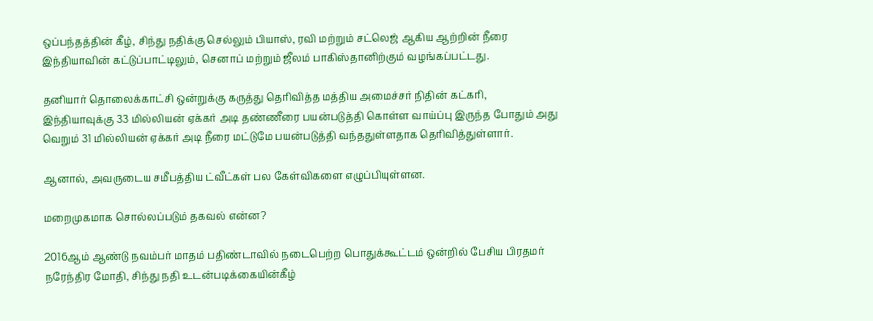ஒப்பந்தத்தின் கீழ், சிந்து நதிக்கு செல்லும் பியாஸ், ரவி மற்றும் சட்லெஜ் ஆகிய ஆற்றின் நீரை இந்தியாவின் கட்டுப்பாட்டிலும், செனாப் மற்றும் ஜீலம் பாகிஸ்தானிற்கும் வழங்கப்பட்டது.

தனியார் தொலைக்காட்சி ஒன்றுக்கு கருத்து தெரிவித்த மத்திய அமைச்சர் நிதின் கட்கரி, இந்தியாவுக்கு 33 மில்லியன் ஏக்கர் அடி தண்ணீரை பயன்படுத்தி கொள்ள வாய்ப்பு இருந்த போதும் அது வெறும் 31 மில்லியன் ஏக்கர் அடி நீரை மட்டுமே பயன்படுத்தி வந்ததுள்ளதாக தெரிவித்துள்ளார்.

ஆனால், அவருடைய சமீபத்திய ட்வீட்கள் பல கேள்விகளை எழுப்பியுள்ளன.

மறைமுகமாக சொல்லப்படும் தகவல் என்ன?

2016ஆம் ஆண்டு நவம்பர் மாதம் பதிண்டாவில் நடைபெற்ற பொதுக்கூட்டம் ஒன்றில் பேசிய பிரதமர் நரேந்திர மோதி, சிந்து நதி உடன்படிக்கையின்கீழ்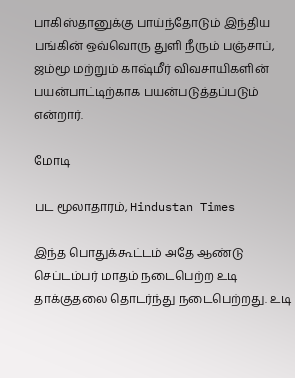பாகிஸ்தானுக்கு பாய்ந்தோடும் இந்திய பங்கின் ஒவ்வொரு துளி நீரும் பஞ்சாப், ஜம்மூ மற்றும் காஷ்மீர் விவசாயிகளின் பயன்பாட்டிற்காக பயன்படுத்தப்படும் என்றார்.

மோடி

பட மூலாதாரம், Hindustan Times

இந்த பொதுக்கூட்டம் அதே ஆண்டு செப்டம்பர் மாதம் நடைபெற்ற உடி தாக்குதலை தொடர்ந்து நடைபெற்றது. உடி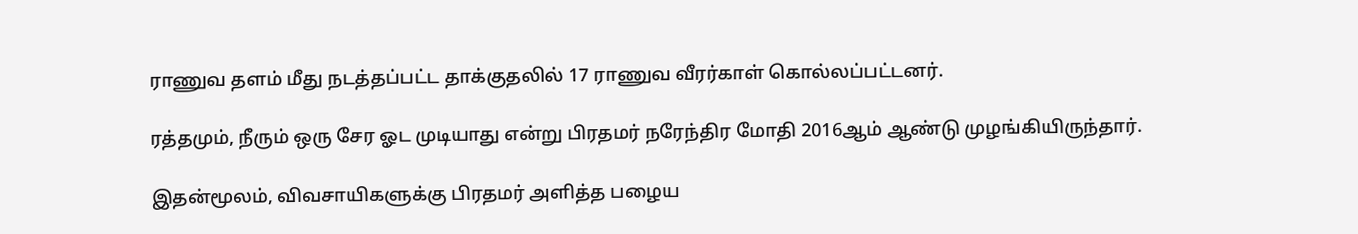ராணுவ தளம் மீது நடத்தப்பட்ட தாக்குதலில் 17 ராணுவ வீரர்காள் கொல்லப்பட்டனர்.

ரத்தமும், நீரும் ஒரு சேர ஓட முடியாது என்று பிரதமர் நரேந்திர மோதி 2016ஆம் ஆண்டு முழங்கியிருந்தார்.

இதன்மூலம், விவசாயிகளுக்கு பிரதமர் அளித்த பழைய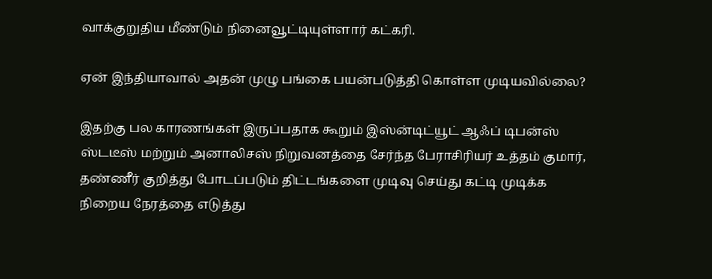வாக்குறுதிய மீண்டும் நினைவூட்டியுள்ளார் கட்கரி.

ஏன் இந்தியாவால் அதன் முழு பங்கை பயன்படுத்தி கொள்ள முடியவில்லை?

இதற்கு பல காரணங்கள் இருப்பதாக கூறும் இஸ்ன்டிட்யூட் ஆஃப் டிபன்ஸ் ஸ்டடீஸ் மற்றும் அனாலிசஸ் நிறுவனத்தை சேர்ந்த பேராசிரியர் உத்தம் குமார், தண்ணீர் குறித்து போடப்படும் திட்டங்களை முடிவு செய்து கட்டி முடிக்க நிறைய நேரத்தை எடுத்து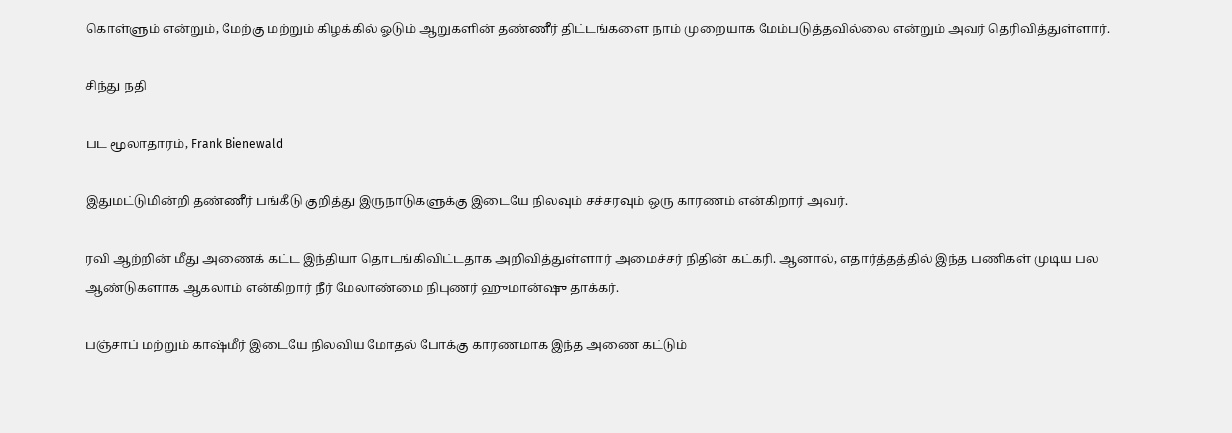கொள்ளும் என்றும், மேற்கு மற்றும் கிழக்கில் ஓடும் ஆறுகளின் தண்ணீர் திட்டங்களை நாம் முறையாக மேம்படுத்தவில்லை என்றும் அவர் தெரிவித்துள்ளார்.

சிந்து நதி

பட மூலாதாரம், Frank Bienewald

இதுமட்டுமின்றி தண்ணீர் பங்கீடு குறித்து இருநாடுகளுக்கு இடையே நிலவும் சச்சரவும் ஒரு காரணம் என்கிறார் அவர்.

ரவி ஆற்றின் மீது அணைக் கட்ட இந்தியா தொடங்கிவிட்டதாக அறிவித்துள்ளார் அமைச்சர் நிதின் கட்கரி. ஆனால், எதார்த்தத்தில் இந்த பணிகள் முடிய பல ஆண்டுகளாக ஆகலாம் என்கிறார் நீர் மேலாண்மை நிபுணர் ஹுமான்ஷு தாக்கர்.

பஞ்சாப் மற்றும் காஷ்மீர் இடையே நிலவிய மோதல் போக்கு காரணமாக இந்த அணை கட்டும்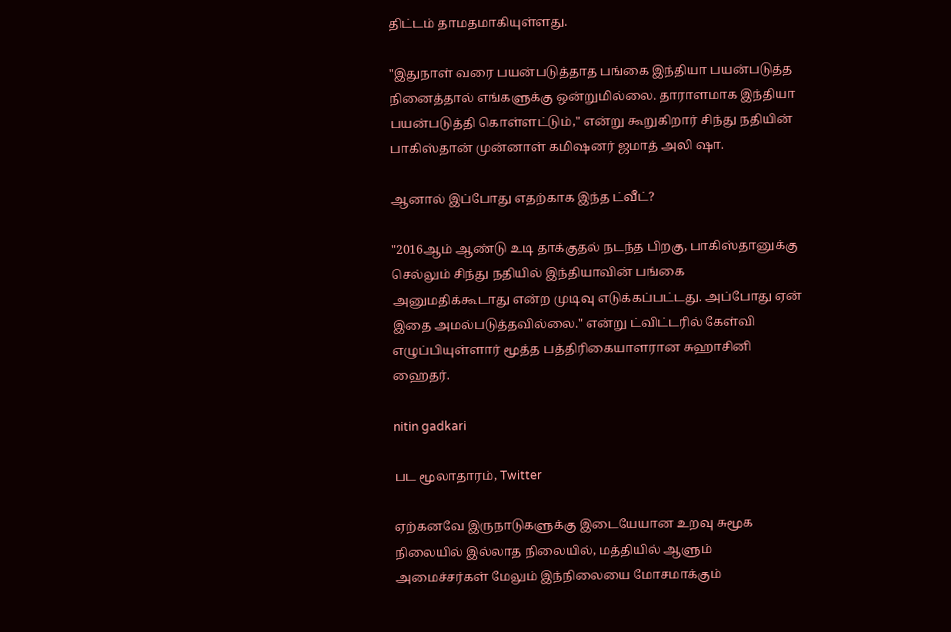திட்டம் தாமதமாகியுள்ளது.

"இதுநாள் வரை பயன்படுத்தாத பங்கை இந்தியா பயன்படுத்த நினைத்தால் எங்களுக்கு ஒன்றுமில்லை. தாராளமாக இந்தியா பயன்படுத்தி கொள்ளட்டும்," என்று கூறுகிறார் சிந்து நதியின் பாகிஸ்தான் முன்னாள் கமிஷனர் ஜமாத் அலி ஷா.

ஆனால் இப்போது எதற்காக இந்த ட்வீட்?

"2016ஆம் ஆண்டு உடி தாக்குதல் நடந்த பிறகு, பாகிஸ்தானுக்கு செல்லும் சிந்து நதியில் இந்தியாவின் பங்கை அனுமதிக்கூடாது என்ற முடிவு எடுக்கப்பட்டது. அப்போது ஏன் இதை அமல்படுத்தவில்லை." என்று ட்விட்டரில் கேள்வி எழுப்பியுள்ளார் மூத்த பத்திரிகையாளரான சுஹாசினி ஹைதர்.

nitin gadkari

பட மூலாதாரம், Twitter

ஏற்கனவே இருநாடுகளுக்கு இடையேயான உறவு சுமூக நிலையில் இல்லாத நிலையில், மத்தியில் ஆளும் அமைச்சர்கள் மேலும் இந்நிலையை மோசமாக்கும்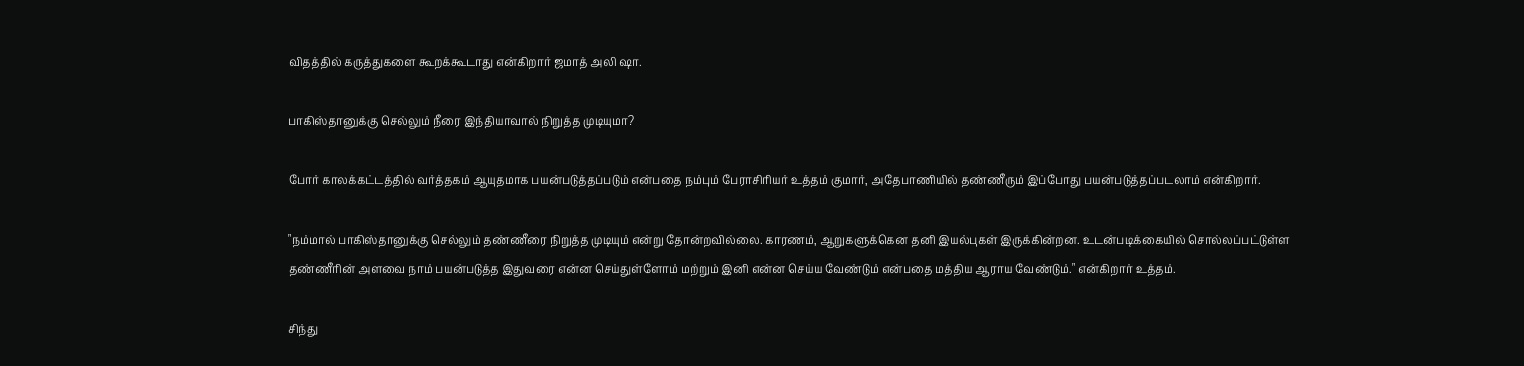விதத்தில் கருத்துகளை கூறக்கூடாது என்கிறார் ஜமாத் அலி ஷா.

பாகிஸ்தானுக்கு செல்லும் நீரை இந்தியாவால் நிறுத்த முடியுமா?

போர் காலக்கட்டத்தில் வர்த்தகம் ஆயுதமாக பயன்படுத்தப்படும் என்பதை நம்பும் பேராசிரியர் உத்தம் குமார், அதேபாணியில் தண்ணீரும் இப்போது பயன்படுத்தப்படலாம் என்கிறார்.

"நம்மால் பாகிஸ்தானுக்கு செல்லும் தண்ணீரை நிறுத்த முடியும் என்று தோன்றவில்லை. காரணம், ஆறுகளுக்கென தனி இயல்புகள் இருக்கின்றன. உடன்படிக்கையில் சொல்லப்பட்டுள்ள தண்ணீரின் அளவை நாம் பயன்படுத்த இதுவரை என்ன செய்துள்ளோம் மற்றும் இனி என்ன செய்ய வேண்டும் என்பதை மத்திய ஆராய வேண்டும்." என்கிறார் உத்தம்.

சிந்து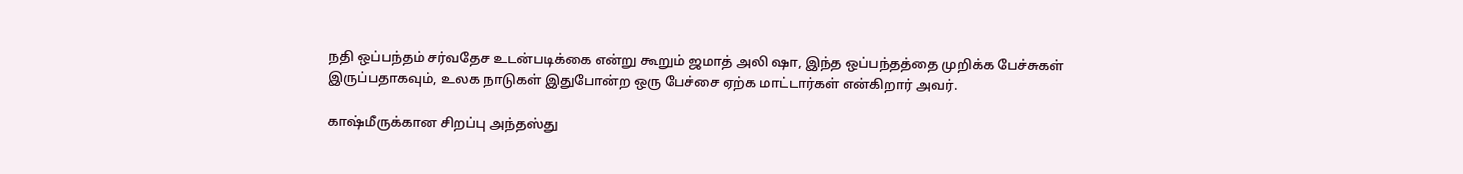நதி ஒப்பந்தம் சர்வதேச உடன்படிக்கை என்று கூறும் ஜமாத் அலி ஷா, இந்த ஒப்பந்தத்தை முறிக்க பேச்சுகள் இருப்பதாகவும், உலக நாடுகள் இதுபோன்ற ஒரு பேச்சை ஏற்க மாட்டார்கள் என்கிறார் அவர்.

காஷ்மீருக்கான சிறப்பு அந்தஸ்து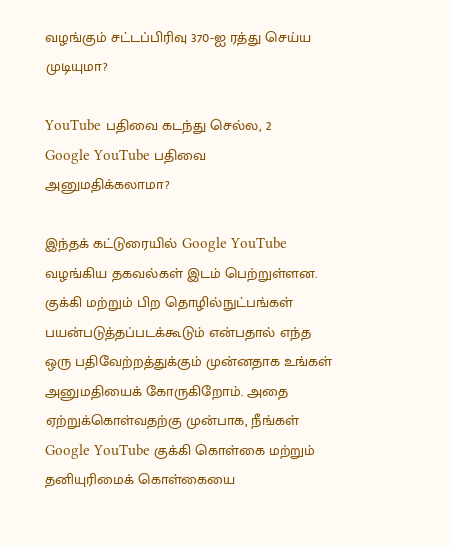வழங்கும் சட்டப்பிரிவு 370-ஐ ரத்து செய்ய முடியுமா?

YouTube பதிவை கடந்து செல்ல, 2
Google YouTube பதிவை அனுமதிக்கலாமா?

இந்தக் கட்டுரையில் Google YouTube வழங்கிய தகவல்கள் இடம் பெற்றுள்ளன. குக்கி மற்றும் பிற தொழில்நுட்பங்கள் பயன்படுத்தப்படக்கூடும் என்பதால் எந்த ஒரு பதிவேற்றத்துக்கும் முன்னதாக உங்கள் அனுமதியைக் கோருகிறோம். அதை ஏற்றுக்கொள்வதற்கு முன்பாக, நீங்கள் Google YouTube குக்கி கொள்கை மற்றும் தனியுரிமைக் கொள்கையை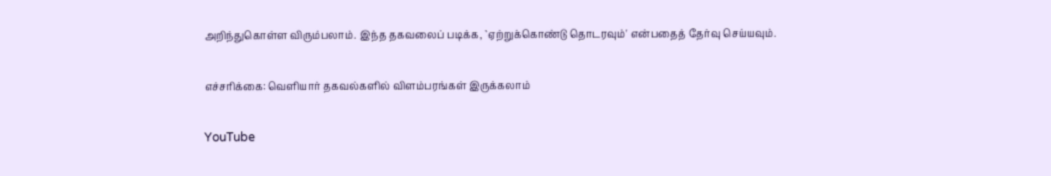அறிந்துகொள்ள விரும்பலாம். இந்த தகவலைப் படிக்க, `ஏற்றுக்கொண்டு தொடரவும்' என்பதைத் தேர்வு செய்யவும்.

எச்சரிக்கை: வெளியார் தகவல்களில் விளம்பரங்கள் இருக்கலாம்

YouTube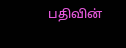பதிவின்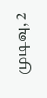முடிவு, 2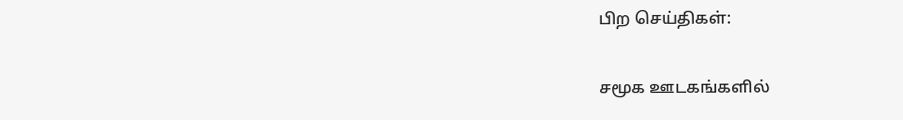பிற செய்திகள்:

சமூக ஊடகங்களில்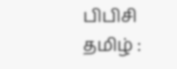பிபிசி தமிழ் :